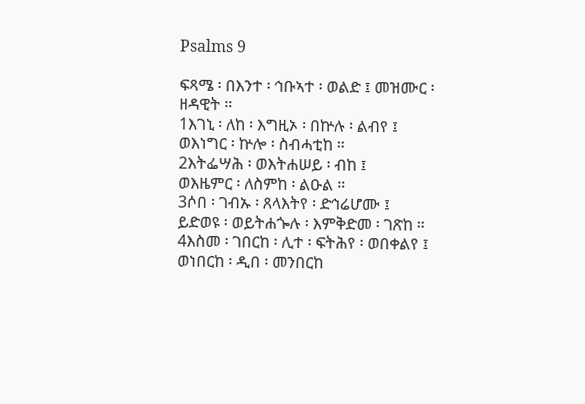Psalms 9

ፍጻሜ ፡ በእንተ ፡ ኅቡኣተ ፡ ወልድ ፤ መዝሙር ፡ ዘዳዊት ።
1እገኒ ፡ ለከ ፡ እግዚኦ ፡ በኵሉ ፡ ልብየ ፤
ወእነግር ፡ ኵሎ ፡ ስብሓቲከ ።
2እትፌሣሕ ፡ ወእትሐሠይ ፡ ብከ ፤
ወእዜምር ፡ ለስምከ ፡ ልዑል ።
3ሶበ ፡ ገብኡ ፡ ጸላእትየ ፡ ድኅሬሆሙ ፤
ይድወዩ ፡ ወይትሐጐሉ ፡ እምቅድመ ፡ ገጽከ ።
4እስመ ፡ ገበርከ ፡ ሊተ ፡ ፍትሕየ ፡ ወበቀልየ ፤
ወነበርከ ፡ ዲበ ፡ መንበርከ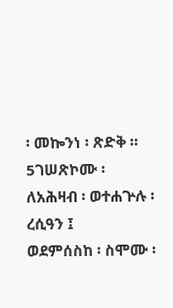፡ መኰንነ ፡ ጽድቅ ።
5ገሠጽኮሙ ፡ ለአሕዛብ ፡ ወተሐጕሉ ፡ ረሲዓን ፤
ወደምሰስከ ፡ ስሞሙ ፡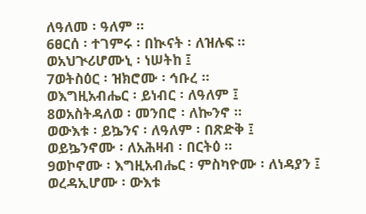ለዓለመ ፡ ዓለም ።
6ፀርሰ ፡ ተገምሩ ፡ በኲናት ፡ ለዝሉፍ ።
ወአህጒሪሆሙኒ ፡ ነሠትከ ፤
7ወትስዕር ፡ ዝክሮሙ ፡ ኅቡረ ።
ወእግዚአብሔር ፡ ይነብር ፡ ለዓለም ፤
8ወአስትዳለወ ፡ መንበሮ ፡ ለኰንኖ ።
ወውእቱ ፡ ይኴንና ፡ ለዓለም ፡ በጽድቅ ፤
ወይኴንኖሙ ፡ ለአሕዛብ ፡ በርትዕ ።
9ወኮኖሙ ፡ እግዚአብሔር ፡ ምስካዮሙ ፡ ለነዳያን ፤
ወረዳኢሆሙ ፡ ውእቱ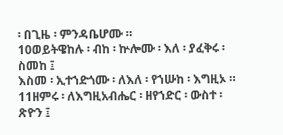፡ በጊዜ ፡ ምንዳቤሆሙ ።
10ወይትዌከሉ ፡ ብከ ፡ ኵሎሙ ፡ እለ ፡ ያፈቅሩ ፡ ስመከ ፤
እስመ ፡ ኢተኀድጎሙ ፡ ለእለ ፡ የኀሡከ ፡ እግዚኦ ።
11ዘምሩ ፡ ለእግዚአብሔር ፡ ዘየኀድር ፡ ውስተ ፡ ጽዮን ፤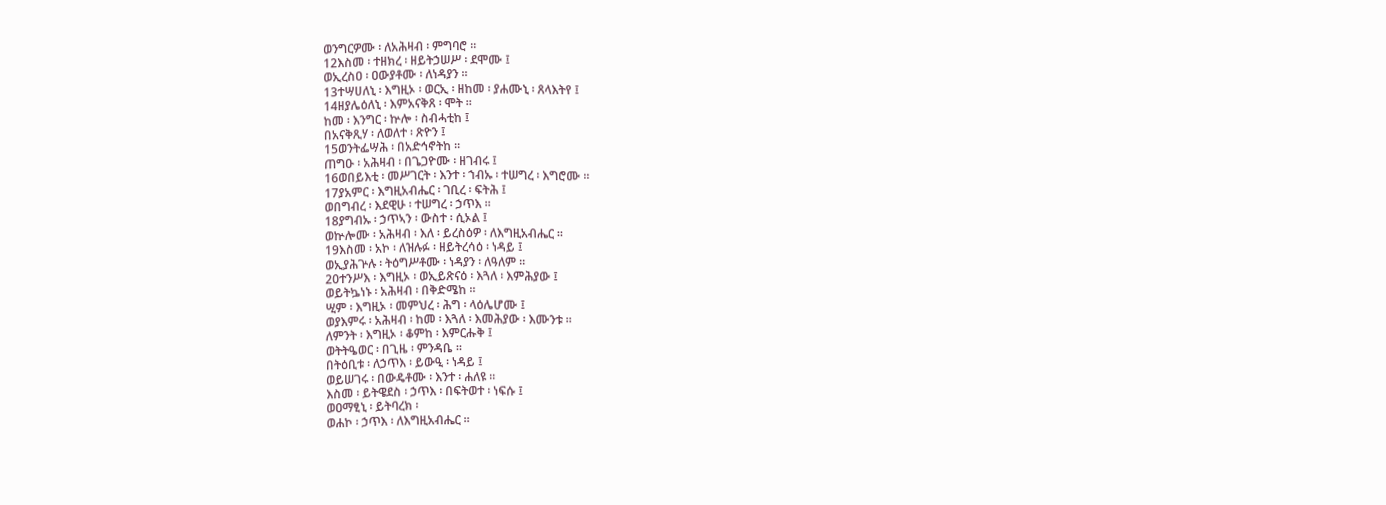ወንግርዎሙ ፡ ለአሕዛብ ፡ ምግባሮ ።
12እስመ ፡ ተዘክረ ፡ ዘይትኃሠሥ ፡ ደሞሙ ፤
ወኢረስዐ ፡ ዐውያቶሙ ፡ ለነዳያን ።
13ተሣሀለኒ ፡ እግዚኦ ፡ ወርኢ ፡ ዘከመ ፡ ያሐሙኒ ፡ ጸላእትየ ፤
14ዘያሌዕለኒ ፡ እምአናቅጸ ፡ ሞት ።
ከመ ፡ እንግር ፡ ኵሎ ፡ ስብሓቲከ ፤
በአናቅጺሃ ፡ ለወለተ ፡ ጽዮን ፤
15ወንትፌሣሕ ፡ በአድኅኖትከ ።
ጠግዑ ፡ አሕዛብ ፡ በጌጋዮሙ ፡ ዘገብሩ ፤
16ወበይእቲ ፡ መሥገርት ፡ እንተ ፡ ኀብኡ ፡ ተሠግረ ፡ እግሮሙ ።
17ያአምር ፡ እግዚአብሔር ፡ ገቢረ ፡ ፍትሕ ፤
ወበግብረ ፡ እደዊሁ ፡ ተሠግረ ፡ ኃጥእ ።
18ያግብኡ ፡ ኃጥኣን ፡ ውስተ ፡ ሲኦል ፤
ወኵሎሙ ፡ አሕዛብ ፡ እለ ፡ ይረስዕዎ ፡ ለእግዚአብሔር ።
19እስመ ፡ አኮ ፡ ለዝሉፉ ፡ ዘይትረሳዕ ፡ ነዳይ ፤
ወኢያሕጕሉ ፡ ትዕግሥቶሙ ፡ ነዳያን ፡ ለዓለም ።
20ተንሥእ ፡ እግዚኦ ፡ ወኢይጽናዕ ፡ እጓለ ፡ እምሕያው ፤
ወይትኴነኑ ፡ አሕዛብ ፡ በቅድሜከ ።
ሢም ፡ እግዚኦ ፡ መምህረ ፡ ሕግ ፡ ላዕሌሆሙ ፤
ወያእምሩ ፡ አሕዛብ ፡ ከመ ፡ እጓለ ፡ እመሕያው ፡ እሙንቱ ።
ለምንት ፡ እግዚኦ ፡ ቆምከ ፡ እምርሑቅ ፤
ወትትዔወር ፡ በጊዜ ፡ ምንዳቤ ።
በትዕቢቱ ፡ ለኃጥእ ፡ ይውዒ ፡ ነዳይ ፤
ወይሠገሩ ፡ በውዴቶሙ ፡ እንተ ፡ ሐለዩ ።
እስመ ፡ ይትዌደስ ፡ ኃጥእ ፡ በፍትወተ ፡ ነፍሱ ፤
ወዐማፂኒ ፡ ይትባረክ ፡
ወሐኮ ፡ ኃጥእ ፡ ለእግዚአብሔር ።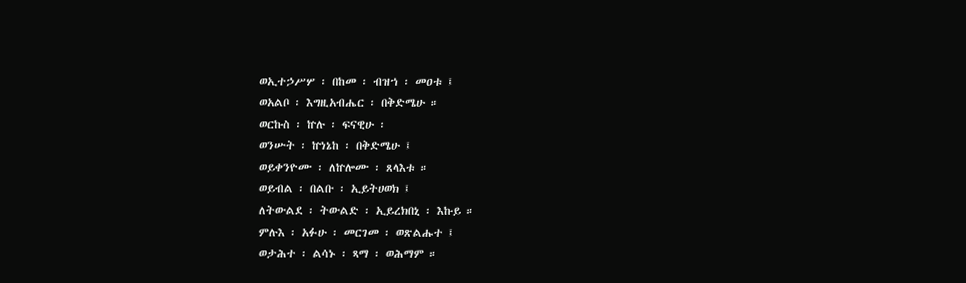ወኢተኃሥሦ ፡ በከመ ፡ ብዝኀ ፡ መዐቱ ፤
ወአልቦ ፡ እግዚአብሔር ፡ በቅድሜሁ ።
ወርኩስ ፡ ኵሉ ፡ ፍናዊሁ ፡
ወንሡት ፡ ኵነኔከ ፡ በቅድሜሁ ፤
ወይቀንዮሙ ፡ ለኵሎሙ ፡ ጸላእቱ ።
ወይብል ፡ በልቡ ፡ ኢይትሀወክ ፤
ለትውልደ ፡ ትውልድ ፡ ኢይረክበኒ ፡ እኩይ ።
ምሉእ ፡ አፉሁ ፡ መርገመ ፡ ወጽልሑተ ፤
ወታሕተ ፡ ልሳኑ ፡ ጻማ ፡ ወሕማም ።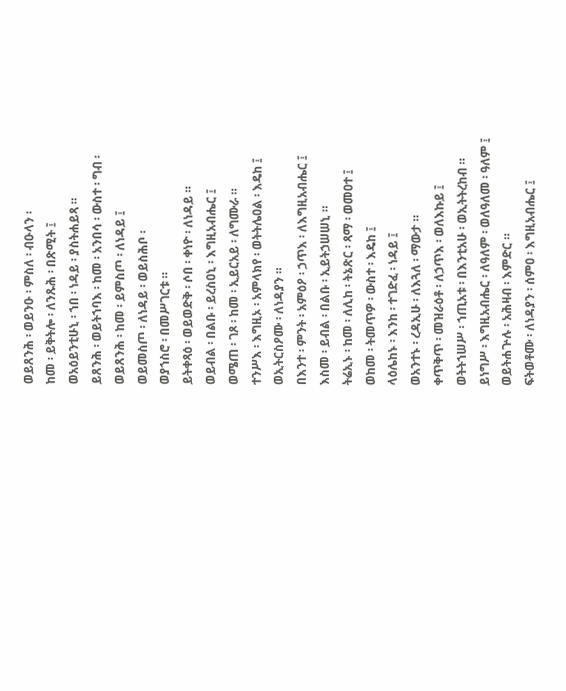ወይጸንሕ ፡ ወይንዑ ፡ ምስለ ፡ ብዑላን ፡
ከመ ፡ ይቅትሎ ፡ ለንጹሕ ፡ በጽሚት ፤
ወአዕይንቲሁኒ ፡ ኀበ ፡ ነዳይ ፡ ያስትሐይጻ ።
ይጸንሕ ፡ ወይትኀባእ ፡ ከመ ፡ አንበሳ ፡ ውስተ ፡ ግብ ፡
ወይጸንሕ ፡ ከመ ፡ ይምስጦ ፡ ለነዳይ ፤
ወይመስጦ ፡ ለነዳይ ፡ ወይስሕቦ ፡
ወያኀስሮ ፡ በመሥገርቱ ።
ይትቀጻዕ ፡ ወይወድቅ ፡ ሶበ ፡ ቀነዮ ፡ ለነዳይ ።
ወይብል ፡ በልቡ ፡ ይረስዐኒ ፡ እግዚአብሔር ፤
ወሜጠ ፡ ገጾ ፡ ከመ ፡ ኢይርአይ ፡ ለግሙራ ።
ተንሥእ ፡ እግዚኦ ፡ አምላክየ ፡ ወትትሌዐል ፡ እዴከ ፤
ወኢትርስዖሙ ፡ ለነዳያን ።
በእንተ ፡ ምንት ፡ አምዕዖ ፡ ኃጥእ ፡ ለእግዚአብሔር ፤
እስመ ፡ ይብል ፡ በልቡ ፡ ኢይትኃሠሠኒ ።
ትሬኢኑ ፡ ከመ ፡ ለሊከ ፡ ትኔጽር ፡ ጻማ ፡ ወመዐተ ፤
ወከመ ፡ ትመጥዎ ፡ ውስተ ፡ እዴከ ፤
ላዕሌከኑ ፡ እንከ ፡ ተገድፈ ፡ ነዳይ ፤
ወአንተኑ ፡ ረዳኢሁ ፡ ለእጓለ ፡ ማውታ ።
ቀጥቅጥ ፡ መዝራዕቶ ፡ ለኃጥእ ፡ ወለእኩይ ፤
ወትትኀሠሥ ፡ ኀጢአቱ ፡ በእንቲአሁ ፡ ወኢትትረከብ ።
ይነግሥ ፡ እግዚአብሔር ፡ ለዓለም ፡ ወለዓለመ ፡ ዓለም ፤
ወይትሐጕሉ ፡ አሕዛብ ፡ እምድር ።
ፍትወቶሙ ፡ ለነዳያን ፡ ሰምዐ ፡ እግዚአብሔር ፤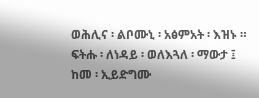ወሕሊና ፡ ልቦሙኒ ፡ አፅምአት ፡ እዝኑ ።
ፍትሑ ፡ ለነዳይ ፡ ወለእጓለ ፡ ማውታ ፤
ከመ ፡ ኢይድግሙ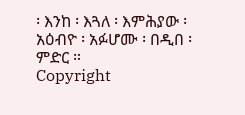፡ እንከ ፡ እጓለ ፡ እምሕያው ፡ አዕብዮ ፡ አፉሆሙ ፡ በዲበ ፡ ምድር ።
Copyright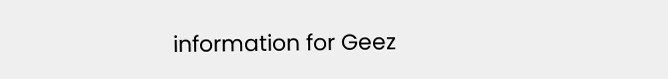information for Geez